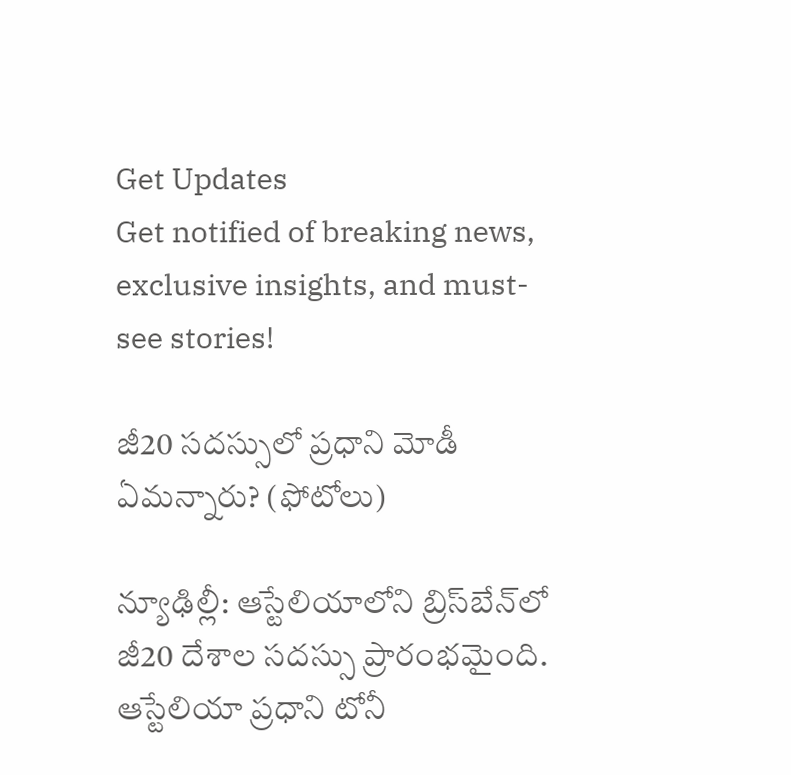Get Updates
Get notified of breaking news, exclusive insights, and must-see stories!

జీ20 సదస్సులో ప్రధాని మోడీ ఏమన్నారు? (ఫోటోలు)

న్యూఢిల్లీ: ఆస్టేలియాలోని బ్రిస్‌బేన్‌లో జీ20 దేశాల సదస్సు ప్రారంభమైంది. ఆస్టేలియా ప్రధాని టోనీ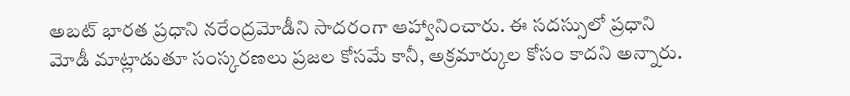అబట్ భారత ప్రధాని నరేంద్రమోడీని సాదరంగా ఆహ్వానించారు. ఈ సదస్సులో ప్రధాని మోడీ మాట్లాడుతూ సంస్కరణలు ప్రజల కోసమే కానీ, అక్రమార్కుల కోసం కాదని అన్నారు.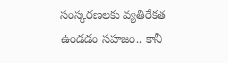సంస్కరణలకు వ్యతిరేకత ఉండడం సహజం.. కానీ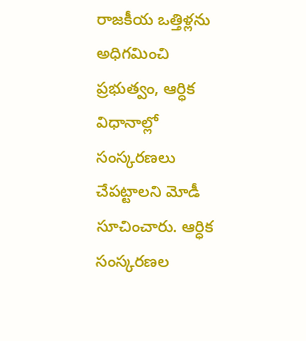రాజకీయ ఒత్తిళ్లను అధిగమించి ప్రభుత్వం, ఆర్ధిక విధానాల్లో సంస్కరణలు చేపట్టాలని మోడీ సూచించారు. ఆర్ధిక సంస్కరణల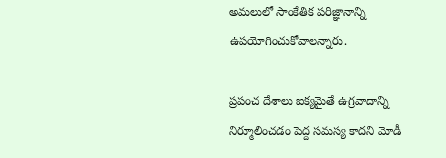అమలులో సాంకేతిక పరిజ్ఞానాన్ని ఉపయోగించుకోవాలన్నారు.

ప్రపంచ దేశాలు ఐక్యమైతే ఉగ్రవాదాన్ని నిర్మూలించడం పెద్ద సమస్య కాదని మోడీ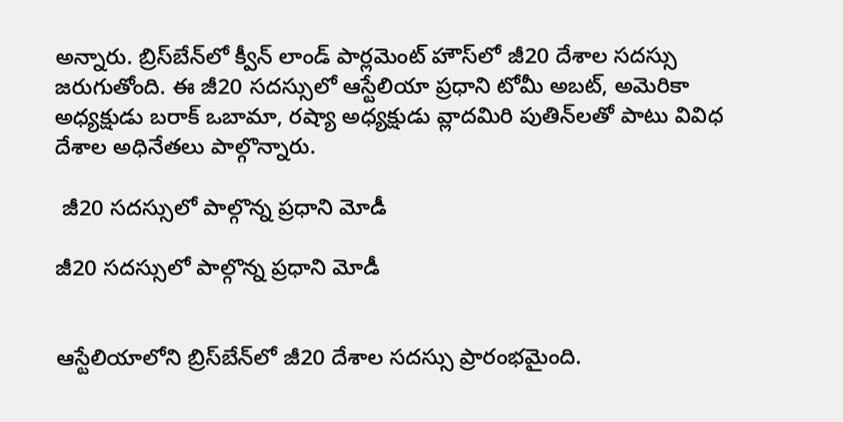అన్నారు. బ్రిస్‌బేన్‌లో క్వీన్ లాండ్ పార్లమెంట్ హౌస్‌లో జీ20 దేశాల సదస్సు జరుగుతోంది. ఈ జీ20 సదస్సులో ఆస్టేలియా ప్రధాని టోమీ అబట్, అమెరికా అధ్యక్షుడు బరాక్ ఒబామా, రష్యా అధ్యక్షుడు వ్లాదమిరి పుతిన్‌లతో పాటు వివిధ దేశాల అధినేతలు పాల్గొన్నారు.

 జీ20 సదస్సులో పాల్గొన్న ప్రధాని మోడీ

జీ20 సదస్సులో పాల్గొన్న ప్రధాని మోడీ


ఆస్టేలియాలోని బ్రిస్‌బేన్‌లో జీ20 దేశాల సదస్సు ప్రారంభమైంది.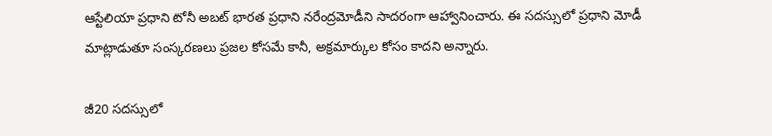ఆస్టేలియా ప్రధాని టోనీ అబట్ భారత ప్రధాని నరేంద్రమోడీని సాదరంగా ఆహ్వానించారు. ఈ సదస్సులో ప్రధాని మోడీ మాట్లాడుతూ సంస్కరణలు ప్రజల కోసమే కానీ, అక్రమార్కుల కోసం కాదని అన్నారు.

జీ20 సదస్సులో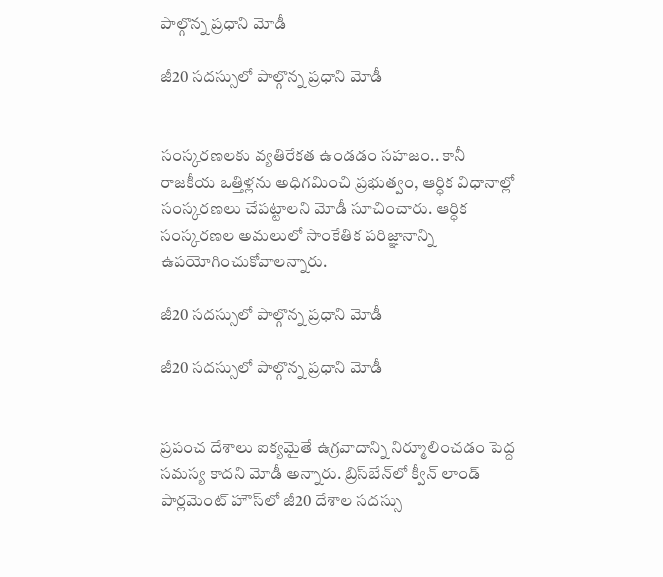పాల్గొన్న ప్రధాని మోడీ

జీ20 సదస్సులో పాల్గొన్న ప్రధాని మోడీ


సంస్కరణలకు వ్యతిరేకత ఉండడం సహజం.. కానీ రాజకీయ ఒత్తిళ్లను అధిగమించి ప్రభుత్వం, ఆర్ధిక విధానాల్లో సంస్కరణలు చేపట్టాలని మోడీ సూచించారు. ఆర్ధిక సంస్కరణల అమలులో సాంకేతిక పరిజ్ఞానాన్ని ఉపయోగించుకోవాలన్నారు.

జీ20 సదస్సులో పాల్గొన్న ప్రధాని మోడీ

జీ20 సదస్సులో పాల్గొన్న ప్రధాని మోడీ


ప్రపంచ దేశాలు ఐక్యమైతే ఉగ్రవాదాన్ని నిర్మూలించడం పెద్ద సమస్య కాదని మోడీ అన్నారు. బ్రిస్‌బేన్‌లో క్వీన్ లాండ్ పార్లమెంట్ హౌస్‌లో జీ20 దేశాల సదస్సు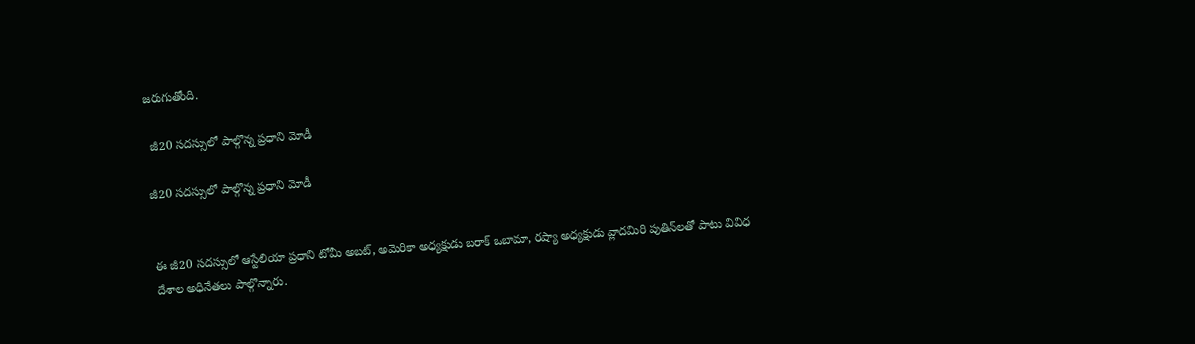జరుగుతోంది.

 జీ20 సదస్సులో పాల్గొన్న ప్రధాని మోడీ

జీ20 సదస్సులో పాల్గొన్న ప్రధాని మోడీ


ఈ జీ20 సదస్సులో ఆస్టేలియా ప్రధాని టోమీ అబట్, అమెరికా అధ్యక్షుడు బరాక్ ఒబామా, రష్యా అధ్యక్షుడు వ్లాదమిరి పుతిన్‌లతో పాటు వివిధ దేశాల అధినేతలు పాల్గొన్నారు.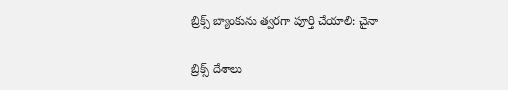బ్రిక్స్ బ్యాంకును త్వరగా పూర్తి చేయాలి: చైనా

బ్రిక్స్ దేశాలు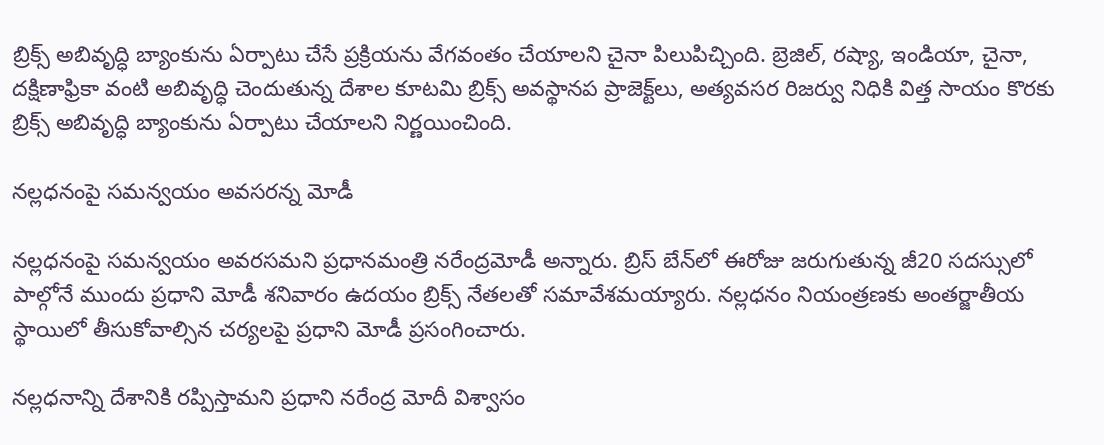బ్రిక్స్ అబివృద్ధి బ్యాంకును ఏర్పాటు చేసే ప్రక్రియను వేగవంతం చేయాలని చైనా పిలుపిచ్చింది. బ్రెజిల్, రష్యా, ఇండియా, చైనా, దక్షిణాఫ్రికా వంటి అబివృద్ధి చెందుతున్న దేశాల కూటమి బ్రిక్స్ అవస్థానప ప్రాజెక్ట్‌లు, అత్యవసర రిజర్వు నిధికి విత్త సాయం కొరకు బ్రిక్స్ అబివృద్ధి బ్యాంకును ఏర్పాటు చేయాలని నిర్ణయించింది.

నల్లధనంపై సమన్వయం అవసరన్న మోడీ

నల్లధనంపై సమన్వయం అవరసమని ప్రధానమంత్రి నరేంద్రమోడీ అన్నారు. బ్రిస్ బేన్‌లో ఈరోజు జరుగుతున్న జీ20 సదస్సులో పాల్గోనే ముందు ప్రధాని మోడీ శనివారం ఉదయం బ్రిక్స్ నేతలతో సమావేశమయ్యారు. నల్లధనం నియంత్రణకు అంతర్జాతీయ స్థాయిలో తీసుకోవాల్సిన చర్యలపై ప్రధాని మోడీ ప్రసంగించారు.

నల్లధనాన్ని దేశానికి రప్పిస్తామని ప్రధాని నరేంద్ర మోదీ విశ్వాసం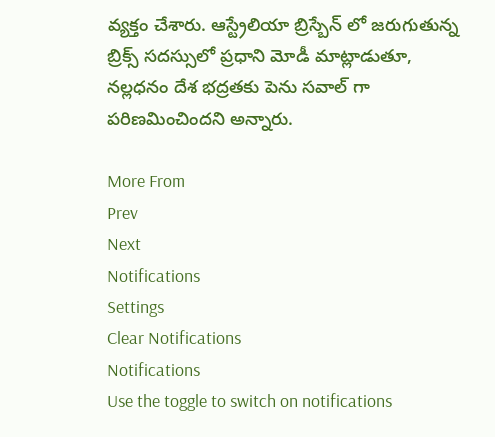వ్యక్తం చేశారు. ఆస్ట్రేలియా బ్రిస్బేన్ లో జరుగుతున్న బ్రిక్స్ సదస్సులో ప్రధాని మోడీ మాట్లాడుతూ, నల్లధనం దేశ భద్రతకు పెను సవాల్ గా పరిణమించిందని అన్నారు.

More From
Prev
Next
Notifications
Settings
Clear Notifications
Notifications
Use the toggle to switch on notifications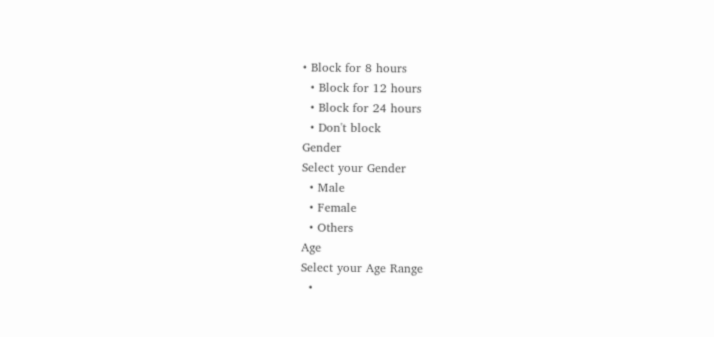• Block for 8 hours
  • Block for 12 hours
  • Block for 24 hours
  • Don't block
Gender
Select your Gender
  • Male
  • Female
  • Others
Age
Select your Age Range
  •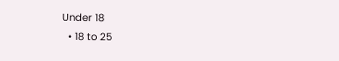Under 18
  • 18 to 25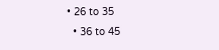• 26 to 35
  • 36 to 45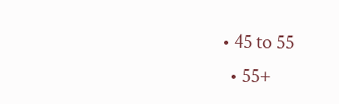• 45 to 55
  • 55+